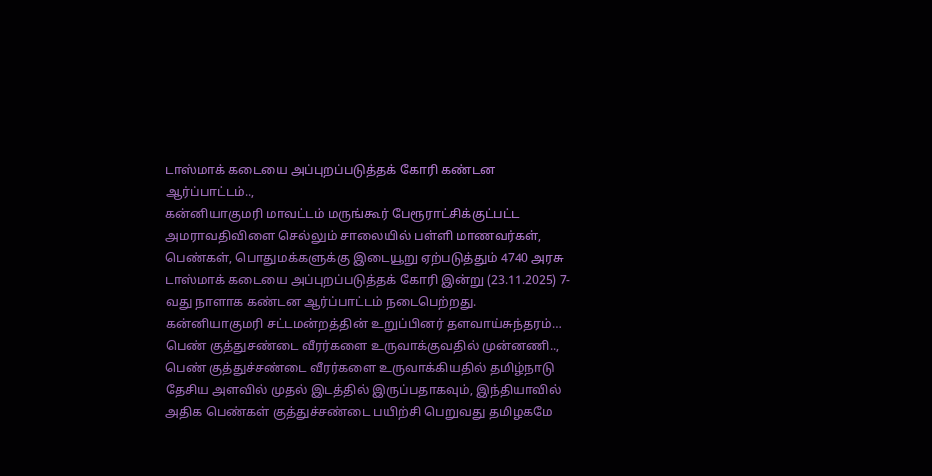டாஸ்மாக் கடையை அப்புறப்படுத்தக் கோரி கண்டன ஆர்ப்பாட்டம்..,
கன்னியாகுமரி மாவட்டம் மருங்கூர் பேரூராட்சிக்குட்பட்ட அமராவதிவிளை செல்லும் சாலையில் பள்ளி மாணவர்கள், பெண்கள், பொதுமக்களுக்கு இடையூறு ஏற்படுத்தும் 4740 அரசு டாஸ்மாக் கடையை அப்புறப்படுத்தக் கோரி இன்று (23.11.2025) 7-வது நாளாக கண்டன ஆர்ப்பாட்டம் நடைபெற்றது. கன்னியாகுமரி சட்டமன்றத்தின் உறுப்பினர் தளவாய்சுந்தரம்…
பெண் குத்துசண்டை வீரர்களை உருவாக்குவதில் முன்னணி..,
பெண் குத்துச்சண்டை வீரர்களை உருவாக்கியதில் தமிழ்நாடு தேசிய அளவில் முதல் இடத்தில் இருப்பதாகவும், இந்தியாவில் அதிக பெண்கள் குத்துச்சண்டை பயிற்சி பெறுவது தமிழகமே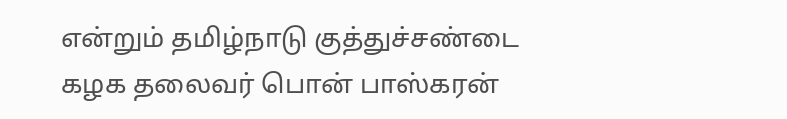என்றும் தமிழ்நாடு குத்துச்சண்டை கழக தலைவர் பொன் பாஸ்கரன்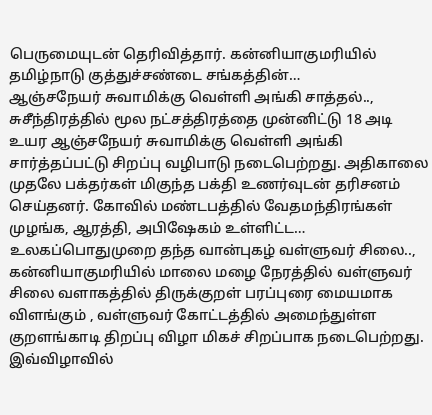பெருமையுடன் தெரிவித்தார். கன்னியாகுமரியில் தமிழ்நாடு குத்துச்சண்டை சங்கத்தின்…
ஆஞ்சநேயர் சுவாமிக்கு வெள்ளி அங்கி சாத்தல்..,
சுசீந்திரத்தில் மூல நட்சத்திரத்தை முன்னிட்டு 18 அடி உயர ஆஞ்சநேயர் சுவாமிக்கு வெள்ளி அங்கி சார்த்தப்பட்டு சிறப்பு வழிபாடு நடைபெற்றது. அதிகாலை முதலே பக்தர்கள் மிகுந்த பக்தி உணர்வுடன் தரிசனம் செய்தனர். கோவில் மண்டபத்தில் வேதமந்திரங்கள் முழங்க, ஆரத்தி, அபிஷேகம் உள்ளிட்ட…
உலகப்பொதுமுறை தந்த வான்புகழ் வள்ளுவர் சிலை..,
கன்னியாகுமரியில் மாலை மழை நேரத்தில் வள்ளுவர் சிலை வளாகத்தில் திருக்குறள் பரப்புரை மையமாக விளங்கும் , வள்ளுவர் கோட்டத்தில் அமைந்துள்ள குறளங்காடி திறப்பு விழா மிகச் சிறப்பாக நடைபெற்றது. இவ்விழாவில்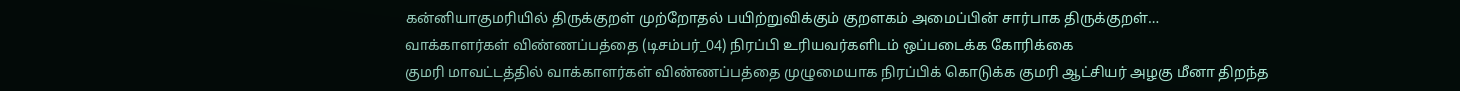கன்னியாகுமரியில் திருக்குறள் முற்றோதல் பயிற்றுவிக்கும் குறளகம் அமைப்பின் சார்பாக திருக்குறள்…
வாக்காளர்கள் விண்ணப்பத்தை (டிசம்பர்_04) நிரப்பி உரியவர்களிடம் ஒப்படைக்க கோரிக்கை
குமரி மாவட்டத்தில் வாக்காளர்கள் விண்ணப்பத்தை முழுமையாக நிரப்பிக் கொடுக்க குமரி ஆட்சியர் அழகு மீனா திறந்த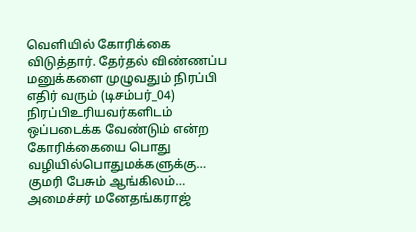வெளியில் கோரிக்கை விடுத்தார். தேர்தல் விண்ணப்ப மனுக்களை முழுவதும் நிரப்பி எதிர் வரும் (டிசம்பர்_04) நிரப்பிஉரியவர்களிடம் ஒப்படைக்க வேண்டும் என்ற கோரிக்கையை பொது வழியில்பொதுமக்களுக்கு…
குமரி பேசும் ஆங்கிலம்… அமைச்சர் மனேதங்கராஜ்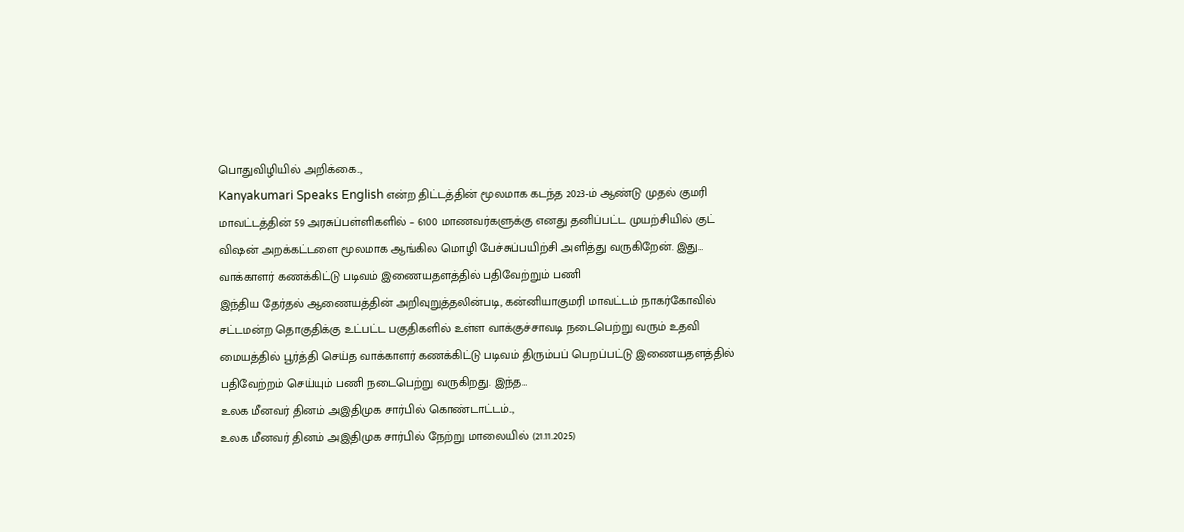பொதுவிழியில் அறிக்கை..,
Kanyakumari Speaks English என்ற திட்டத்தின் மூலமாக கடந்த 2023-ம் ஆண்டு முதல் குமரி மாவட்டத்தின் 59 அரசுப்பள்ளிகளில் – 6100 மாணவர்களுக்கு எனது தனிப்பட்ட முயற்சியில் குட் விஷன் அறக்கட்டளை மூலமாக ஆங்கில மொழி பேச்சுப்பயிற்சி அளித்து வருகிறேன். இது…
வாக்காளர் கணக்கிட்டு படிவம் இணையதளத்தில் பதிவேற்றும் பணி
இந்திய தேர்தல் ஆணையத்தின் அறிவுறுத்தலின்படி, கன்னியாகுமரி மாவட்டம் நாகர்கோவில் சட்டமன்ற தொகுதிக்கு உட்பட்ட பகுதிகளில் உள்ள வாக்குச்சாவடி நடைபெற்று வரும் உதவி மையத்தில் பூர்த்தி செய்த வாக்காளர் கணக்கிட்டு படிவம் திரும்பப் பெறப்பட்டு இணையதளத்தில் பதிவேற்றம் செய்யும் பணி நடைபெற்று வருகிறது. இந்த…
உலக மீனவர் தினம் அஇதிமுக சார்பில் கொண்டாட்டம்..,
உலக மீனவர் தினம் அஇதிமுக சார்பில் நேற்று மாலையில் (21.11.2025)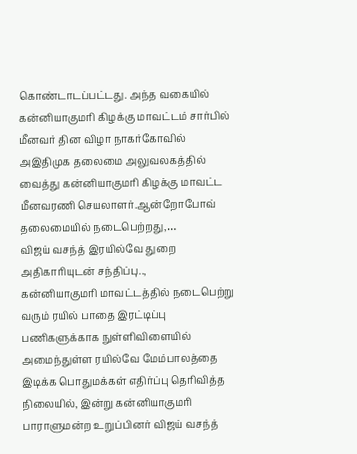கொண்டாடப்பட்டது. அந்த வகையில் கன்னியாகுமரி கிழக்கு மாவட்டம் சார்பில் மீனவர் தின விழா நாகர்கோவில் அஇதிமுக தலைமை அலுவலகத்தில் வைத்து கன்னியாகுமரி கிழக்கு மாவட்ட மீனவரணி செயலாளர்.ஆன்றோபோவ் தலைமையில் நடைபெற்றது,…
விஜய் வசந்த் இரயில்வே துறை அதிகாரியுடன் சந்திப்பு..,
கன்னியாகுமரி மாவட்டத்தில் நடைபெற்று வரும் ரயில் பாதை இரட்டிப்பு பணிகளுக்காக நுள்ளிவிளையில் அமைந்துள்ள ரயில்வே மேம்பாலத்தை இடிக்க பொதுமக்கள் எதிர்ப்பு தெரிவித்த நிலையில், இன்று கன்னியாகுமரி பாராளுமன்ற உறுப்பினர் விஜய் வசந்த்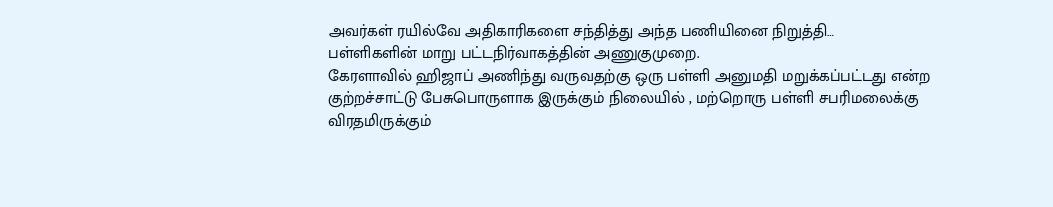அவர்கள் ரயில்வே அதிகாரிகளை சந்தித்து அந்த பணியினை நிறுத்தி…
பள்ளிகளின் மாறு பட்டநிர்வாகத்தின் அணுகுமுறை.
கேரளாவில் ஹிஜாப் அணிந்து வருவதற்கு ஒரு பள்ளி அனுமதி மறுக்கப்பட்டது என்ற குற்றச்சாட்டு பேசுபொருளாக இருக்கும் நிலையில் , மற்றொரு பள்ளி சபரிமலைக்கு விரதமிருக்கும்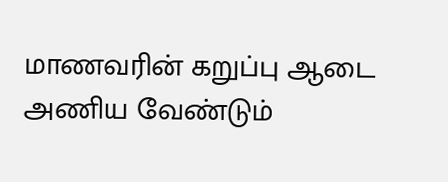மாணவரின் கறுப்பு ஆடை அணிய வேண்டும்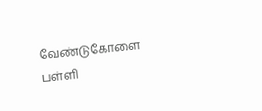வேண்டுகோளை பள்ளி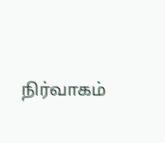நிர்வாகம்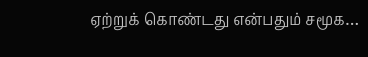ஏற்றுக் கொண்டது என்பதும் சமூக…